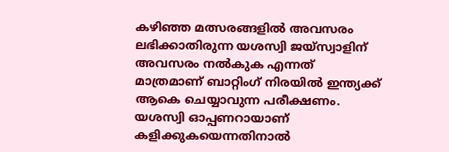കഴിഞ്ഞ മത്സരങ്ങളില്‍ അവസരം ലഭിക്കാതിരുന്ന യശസ്വി ജയ്‌സ്വാളിന് അവസരം നല്‍കുക എന്നത് മാത്രമാണ് ബാറ്റിംഗ് നിരയില്‍ ഇന്ത്യക്ക് ആകെ ചെയ്യാവുന്ന പരീക്ഷണം. യശസ്വി ഓപ്പണറായാണ് കളിക്കുകയെന്നതിനാല്‍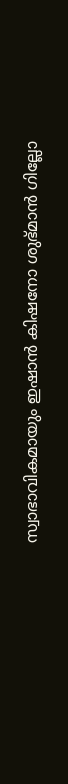സ്വാഭാവികമായും ഇഷാന്‍ കിഷനോ ശുഭ്മാന്‍ ഗില്ലോ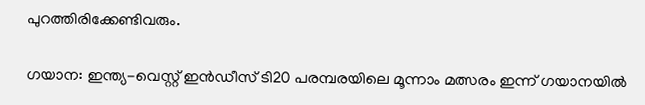പുറത്തിരിക്കേണ്ടിവരും.

ഗയാന: ഇന്ത്യ-വെസ്റ്റ് ഇന്‍ഡീസ് ടി20 പരമ്പരയിലെ മൂന്നാം മത്സരം ഇന്ന് ഗയാനയില്‍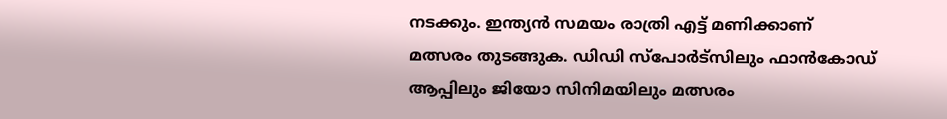നടക്കും. ഇന്ത്യന്‍ സമയം രാത്രി എട്ട് മണിക്കാണ് മത്സരം തുടങ്ങുക. ഡിഡി സ്പോര്‍ട്സിലും ഫാന്‍കോഡ് ആപ്പിലും ജിയോ സിനിമയിലും മത്സരം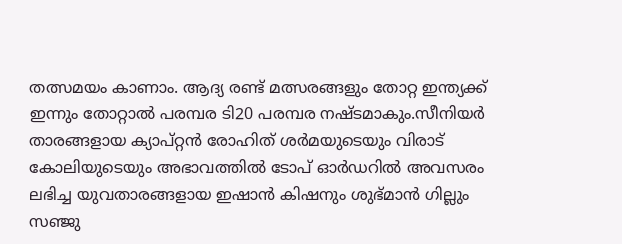തത്സമയം കാണാം. ആദ്യ രണ്ട് മത്സരങ്ങളും തോറ്റ ഇന്ത്യക്ക് ഇന്നും തോറ്റാല്‍ പരമ്പര ടി20 പരമ്പര നഷ്ടമാകും.സീനിയര്‍ താരങ്ങളായ ക്യാപ്റ്റന്‍ രോഹിത് ശര്‍മയുടെയും വിരാട് കോലിയുടെയും അഭാവത്തില്‍ ടോപ് ഓര്‍ഡറില്‍ അവസരം ലഭിച്ച യുവതാരങ്ങളായ ഇഷാന്‍ കിഷനും ശുഭ്മാന്‍ ഗില്ലും സഞ്ജു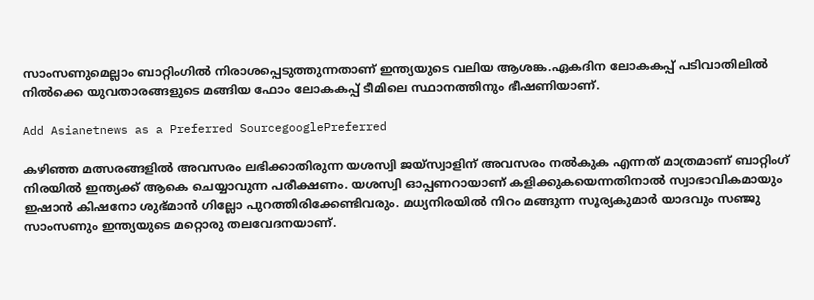സാംസണുമെല്ലാം ബാറ്റിംഗില്‍ നിരാശപ്പെടുത്തുന്നതാണ് ഇന്ത്യയുടെ വലിയ ആശങ്ക.ഏകദിന ലോകകപ്പ് പടിവാതിലില്‍ നില്‍ക്കെ യുവതാരങ്ങളുടെ മങ്ങിയ ഫോം ലോകകപ്പ് ടീമിലെ സ്ഥാനത്തിനും ഭീഷണിയാണ്.

Add Asianetnews as a Preferred SourcegooglePreferred

കഴിഞ്ഞ മത്സരങ്ങളില്‍ അവസരം ലഭിക്കാതിരുന്ന യശസ്വി ജയ്‌സ്വാളിന് അവസരം നല്‍കുക എന്നത് മാത്രമാണ് ബാറ്റിംഗ് നിരയില്‍ ഇന്ത്യക്ക് ആകെ ചെയ്യാവുന്ന പരീക്ഷണം. യശസ്വി ഓപ്പണറായാണ് കളിക്കുകയെന്നതിനാല്‍ സ്വാഭാവികമായും ഇഷാന്‍ കിഷനോ ശുഭ്മാന്‍ ഗില്ലോ പുറത്തിരിക്കേണ്ടിവരും. മധ്യനിരയില്‍ നിറം മങ്ങുന്ന സൂര്യകുമാര്‍ യാദവും സഞ്ജു സാംസണും ഇന്ത്യയുടെ മറ്റൊരു തലവേദനയാണ്.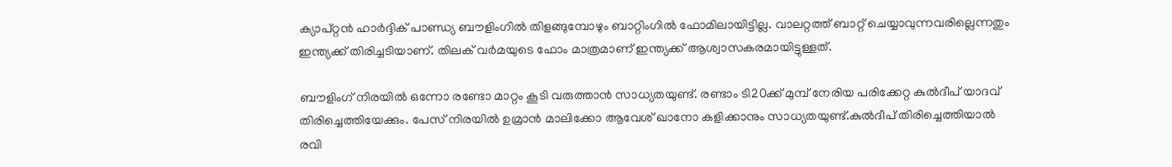ക്യാപ്റ്റന്‍ ഹാര്‍ദ്ദിക് പാണ്ഡ്യ ബൗളിംഗില്‍ തിളങ്ങുമ്പോഴും ബാറ്റിംഗില്‍ ഫോമിലായിട്ടില്ല. വാലറ്റത്ത് ബാറ്റ് ചെയ്യാവുന്നവരില്ലെന്നതും ഇന്ത്യക്ക് തിരിച്ചടിയാണ്. തിലക് വര്‍മയുടെ ഫോം മാത്രമാണ് ഇന്ത്യക്ക് ആശ്വാസകരമായിട്ടുള്ളത്.

ബൗളിംഗ് നിരയില്‍ ഒന്നോ രണ്ടോ മാറ്റം കൂടി വരുത്താന്‍ സാധ്യതയുണ്ട്. രണ്ടാം ടി20ക്ക് മുമ്പ് നേരിയ പരിക്കേറ്റ കുല്‍ദീപ് യാദവ് തിരിച്ചെത്തിയേക്കും. പേസ് നിരയില്‍ ഉമ്രാന്‍ മാലിക്കോ ആവേശ് ഖാനോ കളിക്കാനും സാധ്യതയുണ്ട്.കുല്‍ദീപ് തിരിച്ചെത്തിയാല്‍ രവി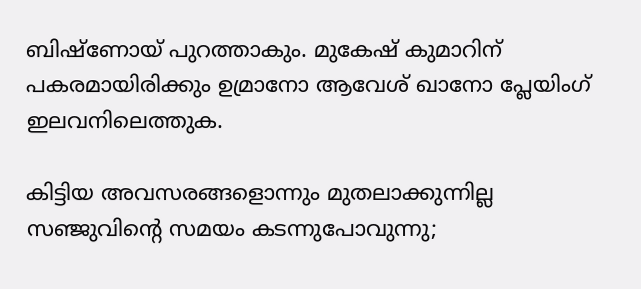ബിഷ്ണോയ് പുറത്താകും. മുകേഷ് കുമാറിന് പകരമായിരിക്കും ഉമ്രാനോ ആവേശ് ഖാനോ പ്ലേയിംഗ് ഇലവനിലെത്തുക.

കിട്ടിയ അവസരങ്ങളൊന്നും മുതലാക്കുന്നില്ല സഞ്ജുവിന്‍റെ സമയം കടന്നുപോവുന്നു;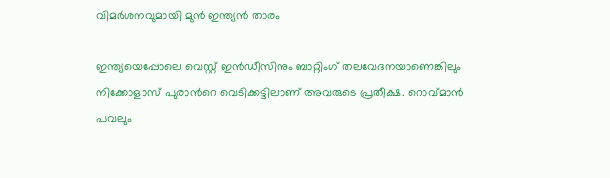വിമര്‍ശനവുമായി മുന്‍ ഇന്ത്യന്‍ താരം

ഇന്ത്യയെപ്പോലെ വെസ്റ്റ് ഇന്‍ഡീസിനും ബാറ്റിംഗ് തലവേദനയാണെങ്കിലും നിക്കോളാസ് പുരാന്‍റെ വെടിക്കട്ടിലാണ് അവരുടെ പ്രതീക്ഷ. റൊവ്മാന്‍ പവലും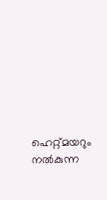ഹെറ്റ്മയറും നല്‍കുന്ന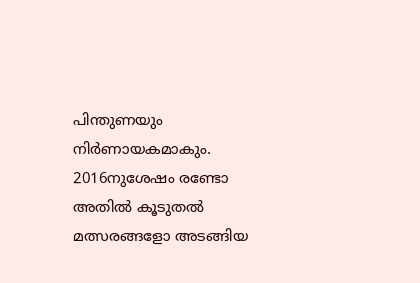പിന്തുണയും നിര്‍ണായകമാകും. 2016നുശേഷം രണ്ടോ അതില്‍ കൂടുതല്‍ മത്സരങ്ങളോ അടങ്ങിയ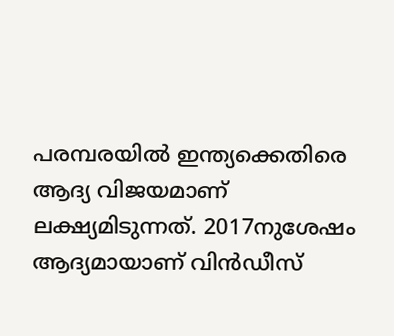പരമ്പരയില്‍ ഇന്ത്യക്കെതിരെ ആദ്യ വിജയമാണ് ലക്ഷ്യമിടുന്നത്. 2017നുശേഷം ആദ്യമായാണ് വിന്‍ഡീസ്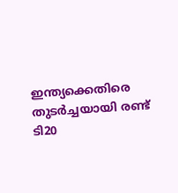ഇന്ത്യക്കെതിരെ തുടര്‍ച്ചയായി രണ്ട് ടി20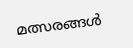മത്സരങ്ങള്‍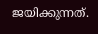ജയിക്കുന്നത്.